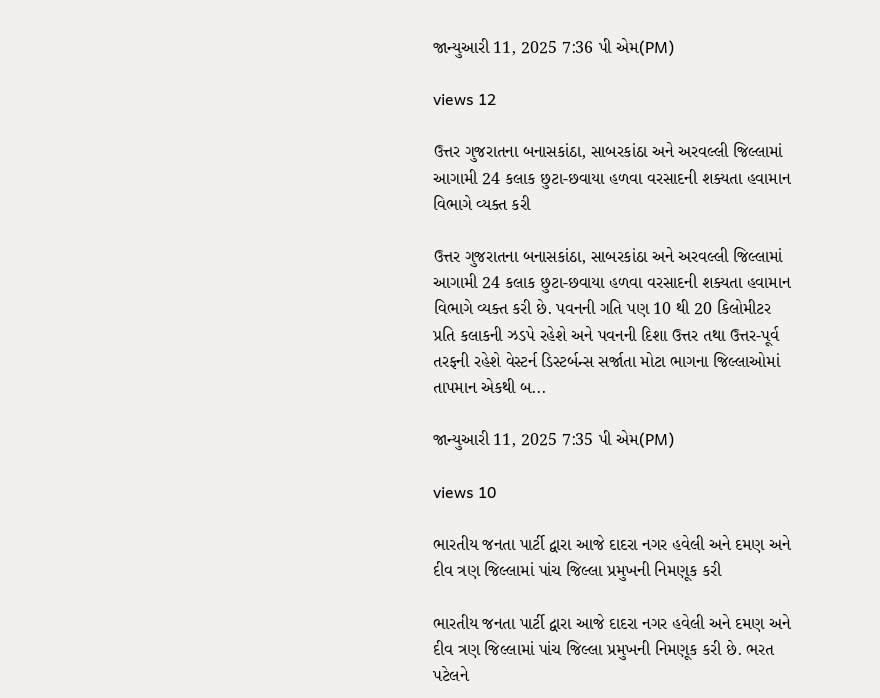જાન્યુઆરી 11, 2025 7:36 પી એમ(PM)

views 12

ઉત્તર ગુજરાતના બનાસકાંઠા, સાબરકાંઠા અને અરવલ્લી જિલ્લામાં આગામી 24 કલાક છુટા-છવાયા હળવા વરસાદની શક્યતા હવામાન વિભાગે વ્યક્ત કરી

ઉત્તર ગુજરાતના બનાસકાંઠા, સાબરકાંઠા અને અરવલ્લી જિલ્લામાં આગામી 24 કલાક છુટા-છવાયા હળવા વરસાદની શક્યતા હવામાન વિભાગે વ્યક્ત કરી છે. પવનની ગતિ પણ 10 થી 20 કિલોમીટર પ્રતિ કલાકની ઝડપે રહેશે અને પવનની દિશા ઉત્તર તથા ઉત્તર-પૂર્વ તરફની રહેશે વેસ્ટર્ન ડિસ્ટર્બન્સ સર્જાતા મોટા ભાગના જિલ્લાઓમાં તાપમાન એકથી બ...

જાન્યુઆરી 11, 2025 7:35 પી એમ(PM)

views 10

ભારતીય જનતા પાર્ટી દ્વારા આજે દાદરા નગર હવેલી અને દમણ અને દીવ ત્રણ જિલ્લામાં પાંચ જિલ્લા પ્રમુખની નિમણૂક કરી

ભારતીય જનતા પાર્ટી દ્વારા આજે દાદરા નગર હવેલી અને દમણ અને દીવ ત્રણ જિલ્લામાં પાંચ જિલ્લા પ્રમુખની નિમણૂક કરી છે. ભરત પટેલને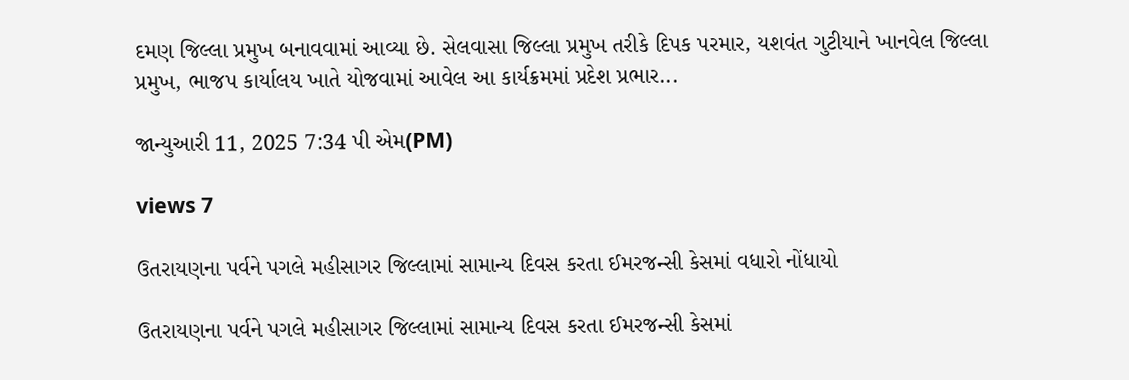દમણ જિલ્લા પ્રમુખ બનાવવામાં આવ્યા છે. સેલવાસા જિલ્લા પ્રમુખ તરીકે દિપક પરમાર, યશવંત ગુટીયાને ખાનવેલ જિલ્લા પ્રમુખ, ભાજપ કાર્યાલય ખાતે યોજવામાં આવેલ આ કાર્યક્રમમાં પ્રદેશ પ્રભાર...

જાન્યુઆરી 11, 2025 7:34 પી એમ(PM)

views 7

ઉતરાયણના પર્વને પગલે મહીસાગર જિલ્લામાં સામાન્ય દિવસ કરતા ઈમરજન્સી કેસમાં વધારો નોંધાયો

ઉતરાયણના પર્વને પગલે મહીસાગર જિલ્લામાં સામાન્ય દિવસ કરતા ઈમરજન્સી કેસમાં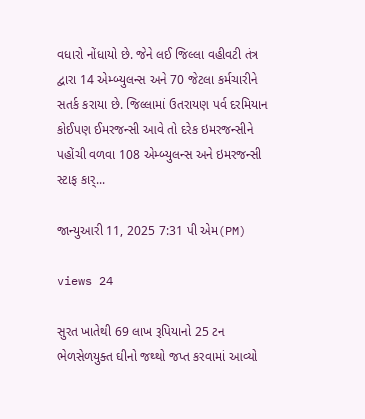વધારો નોંધાયો છે. જેને લઈ જિલ્લા વહીવટી તંત્ર દ્વારા 14 એમ્બ્યુલન્સ અને 70 જેટલા કર્મચારીને સતર્ક કરાયા છે. જિલ્લામાં ઉતરાયણ પર્વ દરમિયાન કોઈપણ ઈમરજન્સી આવે તો દરેક ઇમરજન્સીને પહોંચી વળવા 108 એમ્બ્યુલન્સ અને ઇમરજન્સી સ્ટાફ કાર્...

જાન્યુઆરી 11, 2025 7:31 પી એમ(PM)

views 24

સુરત ખાતેથી 69 લાખ રૂપિયાનો 25 ટન ભેળસેળયુક્ત ઘીનો જથ્થો જપ્ત કરવામાં આવ્યો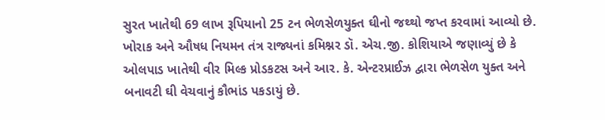સુરત ખાતેથી 69 લાખ રૂપિયાનો 25 ટન ભેળસેળયુક્ત ઘીનો જથ્થો જપ્ત કરવામાં આવ્યો છે. ખોરાક અને ઔષધ નિયમન તંત્ર રાજ્યનાં કમિશ્નર ડૉ. એચ.જી. કોશિયાએ જણાવ્યું છે કે ઓલપાડ ખાતેથી વીર મિલ્ક પ્રોડકટસ અને આર. કે. એન્ટરપ્રાઈઝ દ્વારા ભેળસેળ યુક્ત અને બનાવટી ઘી વેચવાનું કૌભાંડ પકડાયું છે.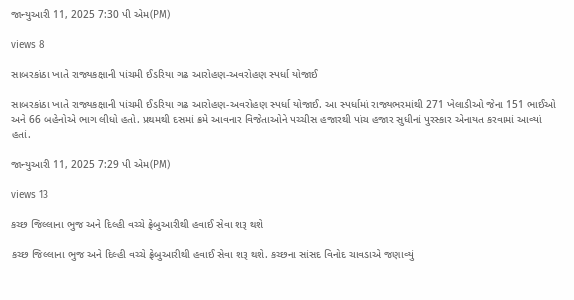જાન્યુઆરી 11, 2025 7:30 પી એમ(PM)

views 8

સાબરકાંઠા ખાતે રાજ્યકક્ષાની પાંચમી ઈડરિયા ગઢ આરોહણ-અવરોહણ સ્પર્ધા યોજાઈ

સાબરકાંઠા ખાતે રાજ્યકક્ષાની પાંચમી ઈડરિયા ગઢ આરોહણ-અવરોહણ સ્પર્ધા યોજાઈ. આ સ્પર્ધામાં રાજ્યભરમાંથી 271 ખેલાડીઓ જેના 151 ભાઈઓ અને 66 બહેનોએ ભાગ લીધો હતો. પ્રથમથી દસમાં ક્રમે આવનાર વિજેતાઓને પચ્ચીસ હજારથી પાંચ હજાર સુધીનાં પુરસ્કાર એનાયત કરવામાં આવ્યાં હતાં.

જાન્યુઆરી 11, 2025 7:29 પી એમ(PM)

views 13

કચ્છ જિલ્લાના ભુજ અને દિલ્હી વચ્ચે ફ્રેબુઆરીથી હવાઈ સેવા શરૂ થશે

કચ્છ જિલ્લાના ભુજ અને દિલ્હી વચ્ચે ફ્રેબુઆરીથી હવાઈ સેવા શરૂ થશે. કચ્છના સાંસદ વિનોદ ચાવડાએ જણાવ્યું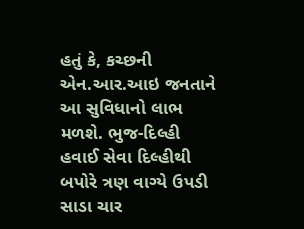હતું કે, કચ્છની એન.આર.આઇ જનતાને આ સુવિધાનો લાભ મળશે. ભુજ-દિલ્હી હવાઈ સેવા દિલ્હીથી બપોરે ત્રણ વાગ્યે ઉપડી સાડા ચાર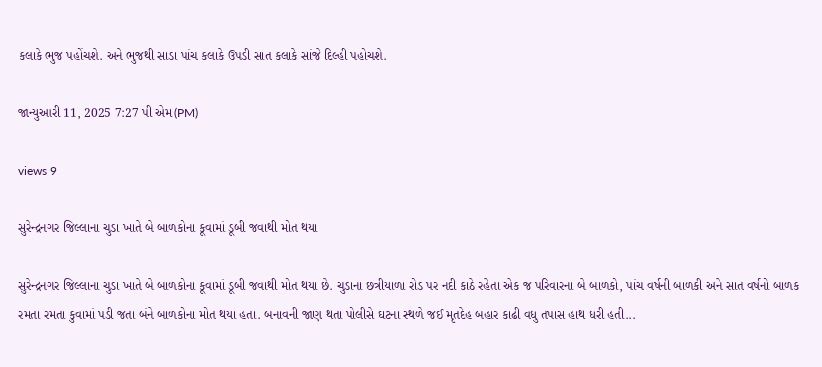કલાકે ભુજ પહોંચશે. અને ભુજથી સાડા પાંચ કલાકે ઉપડી સાત કલાકે સાંજે દિલ્હી પહોચશે.

જાન્યુઆરી 11, 2025 7:27 પી એમ(PM)

views 9

સુરેન્દ્રનગર જિલ્લાના ચુડા ખાતે બે બાળકોના કૂવામાં ડૂબી જવાથી મોત થયા

સુરેન્દ્રનગર જિલ્લાના ચુડા ખાતે બે બાળકોના કૂવામાં ડૂબી જવાથી મોત થયા છે. ચુડાના છત્રીયાળા રોડ પર નદી કાઠે રહેતા એક જ પરિવારના બે બાળકો, પાંચ વર્ષની બાળકી અને સાત વર્ષનો બાળક રમતા રમતા કુવામાં પડી જતા બંને બાળકોના મોત થયા હતા. બનાવની જાણ થતા પોલીસે ઘટના સ્થળે જઈ મૃતદેહ બહાર કાઢી વધુ તપાસ હાથ ધરી હતી...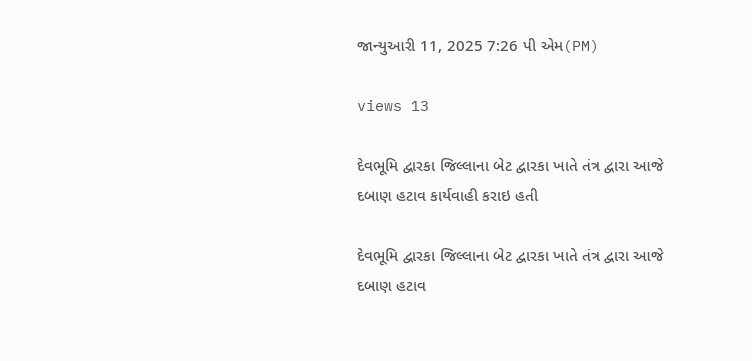જાન્યુઆરી 11, 2025 7:26 પી એમ(PM)

views 13

દેવભૂમિ દ્વારકા જિલ્લાના બેટ દ્વારકા ખાતે તંત્ર દ્વારા આજે દબાણ હટાવ કાર્યવાહી કરાઇ હતી

દેવભૂમિ દ્વારકા જિલ્લાના બેટ દ્વારકા ખાતે તંત્ર દ્વારા આજે દબાણ હટાવ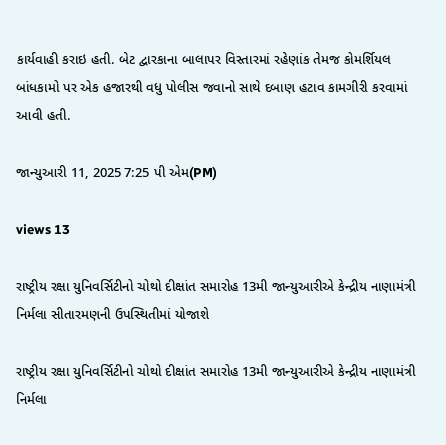કાર્યવાહી કરાઇ હતી. બેટ દ્વારકાના બાલાપર વિસ્તારમાં રહેણાંક તેમજ કોમર્શિયલ બાંધકામો પર એક હજારથી વધુ પોલીસ જવાનો સાથે દબાણ હટાવ કામગીરી કરવામાં આવી હતી.

જાન્યુઆરી 11, 2025 7:25 પી એમ(PM)

views 13

રાષ્ટ્રીય રક્ષા યુનિવર્સિટીનો ચોથો દીક્ષાંત સમારોહ 13મી જાન્યુઆરીએ કેન્દ્રીય નાણામંત્રી નિર્મલા સીતારમણની ઉપસ્થિતીમાં યોજાશે

રાષ્ટ્રીય રક્ષા યુનિવર્સિટીનો ચોથો દીક્ષાંત સમારોહ 13મી જાન્યુઆરીએ કેન્દ્રીય નાણામંત્રી નિર્મલા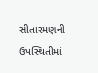સીતારમણની ઉપસ્થિતીમાં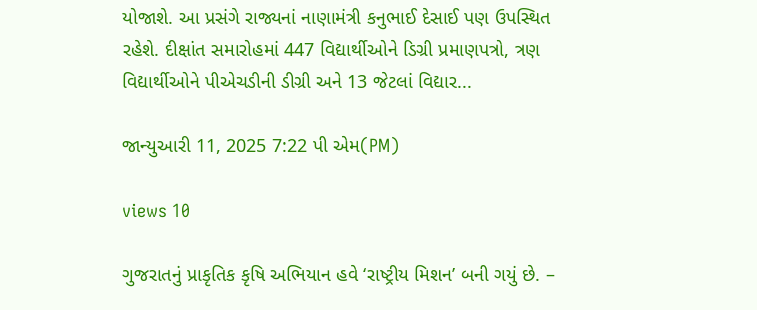યોજાશે. આ પ્રસંગે રાજ્યનાં નાણામંત્રી કનુભાઈ દેસાઈ પણ ઉપસ્થિત રહેશે. દીક્ષાંત સમારોહમાં 447 વિદ્યાર્થીઓને ડિગ્રી પ્રમાણપત્રો, ત્રણ વિદ્યાર્થીઓને પીએચડીની ડીગ્રી અને 13 જેટલાં વિદ્યાર...

જાન્યુઆરી 11, 2025 7:22 પી એમ(PM)

views 10

ગુજરાતનું પ્રાકૃતિક કૃષિ અભિયાન હવે ‘રાષ્ટ્રીય મિશન’ બની ગયું છે. –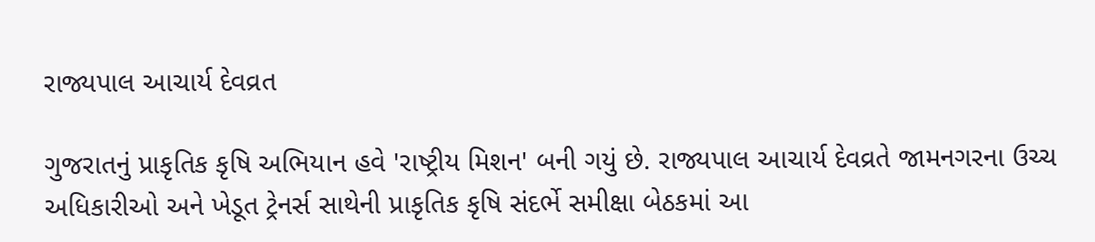રાજ્યપાલ આચાર્ય દેવવ્રત

ગુજરાતનું પ્રાકૃતિક કૃષિ અભિયાન હવે 'રાષ્ટ્રીય મિશન' બની ગયું છે. રાજ્યપાલ આચાર્ય દેવવ્રતે જામનગરના ઉચ્ચ અધિકારીઓ અને ખેડૂત ટ્રેનર્સ સાથેની પ્રાકૃતિક કૃષિ સંદર્ભે સમીક્ષા બેઠકમાં આ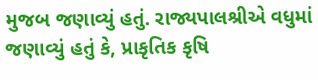મુજબ જણાવ્યું હતું. રાજ્યપાલશ્રીએ વધુમાં જણાવ્યું હતું કે, પ્રાકૃતિક કૃષિ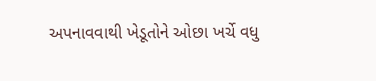અપનાવવાથી ખેડૂતોને ઓછા ખર્ચે વધુ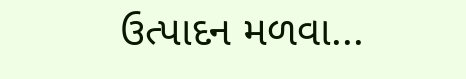ઉત્પાદન મળવા...